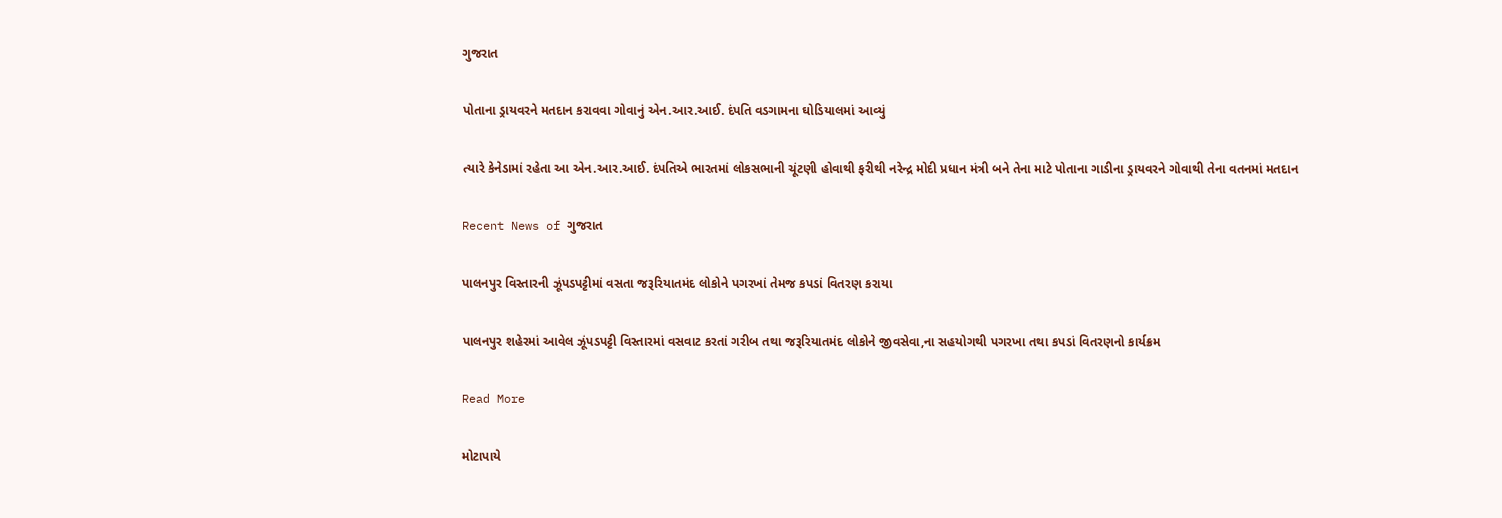ગુજરાત

પોતાના ડ્રાયવરને મતદાન કરાવવા ગોવાનું એન.આર.આઈ. દંપતિ વડગામના ઘોડિયાલમાં આવ્યું

ત્યારે કેનેડામાં રહેતા આ એન.આર.આઈ. દંપતિએ ભારતમાં લોકસભાની ચૂંટણી હોવાથી ફરીથી નરેન્દ્ર મોદી પ્રધાન મંત્રી બને તેના માટે પોતાના ગાડીના ડ્રાયવરને ગોવાથી તેના વતનમાં મતદાન

Recent News of ગુજરાત

પાલનપુર વિસ્તારની ઝૂંપડપટ્ટીમાં વસતા જરૂરિયાતમંદ લોકોને પગરખાં તેમજ કપડાં વિતરણ કરાયા

પાલનપુર શહેરમાં આવેલ ઝૂંપડપટ્ટી વિસ્તારમાં વસવાટ કરતાં ગરીબ તથા જરૂરિયાતમંદ લોકોને જીવસેવા,ના સહયોગથી પગરખા તથા કપડાં વિતરણનો કાર્યક્રમ

Read More

મોટાપાયે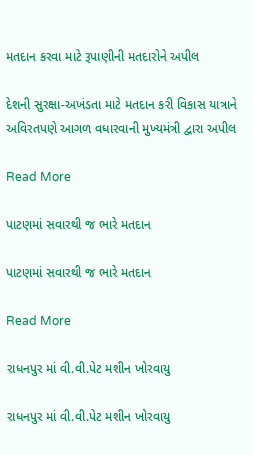મતદાન કરવા માટે રૂપાણીની મતદારોને અપીલ

દેશની સુરક્ષા-અખંડતા માટે મતદાન કરી વિકાસ યાત્રાને અવિરતપણે આગળ વધારવાની મુખ્યમંત્રી દ્વારા અપીલ

Read More

પાટણમાં સવારથી જ ભારે મતદાન

પાટણમાં સવારથી જ ભારે મતદાન

Read More

રાધનપુર માં વી.વી.પેટ મશીન ખોરવાયુ

રાધનપુર માં વી.વી.પેટ મશીન ખોરવાયુ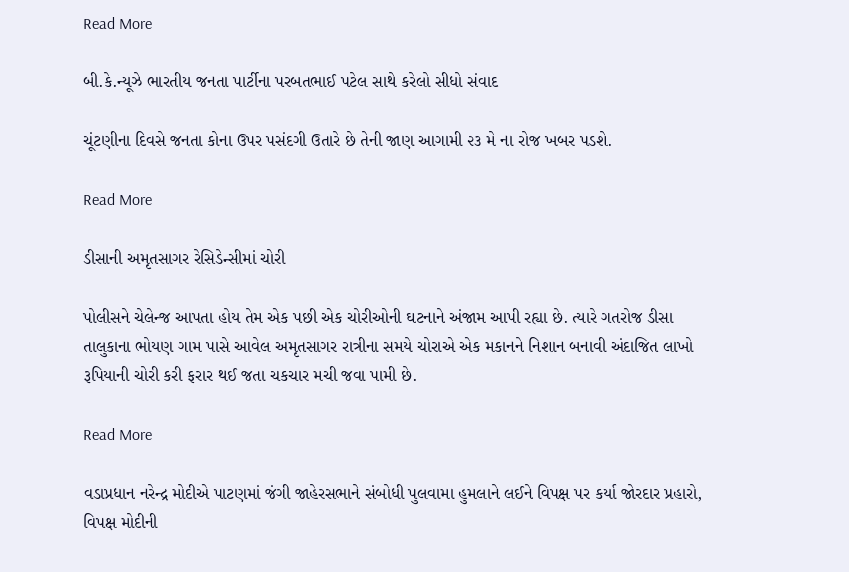Read More

બી.કે.ન્યૂઝે ભારતીય જનતા પાર્ટીના પરબતભાઈ પટેલ સાથે કરેલો સીધો સંવાદ

ચૂંટણીના દિવસે જનતા કોના ઉપર પસંદગી ઉતારે છે તેની જાણ આગામી ૨૩ મે ના રોજ ખબર પડશે.

Read More

ડીસાની અમૃતસાગર રેસિડેન્સીમાં ચોરી

પોલીસને ચેલેન્જ આપતા હોય તેમ એક પછી એક ચોરીઓની ઘટનાને અંજામ આપી રહ્યા છે. ત્યારે ગતરોજ ડીસા તાલુકાના ભોયણ ગામ પાસે આવેલ અમૃતસાગર રાત્રીના સમયે ચોરાએ એક મકાનને નિશાન બનાવી અંદાજિત લાખો રૂપિયાની ચોરી કરી ફરાર થઈ જતા ચકચાર મચી જવા પામી છે.

Read More

વડાપ્રધાન નરેન્દ્ર મોદીએ પાટણમાં જંગી જાહેરસભાને સંબોધી પુલવામા હુમલાને લઈને વિપક્ષ પર કર્યા જોરદાર પ્રહારો, વિપક્ષ મોદીની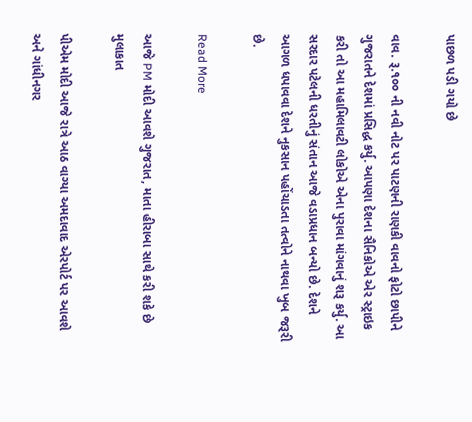પાછળ પડી ગયો છે

વાવ. રૂ.૧૦૦ ની નવી નોટ પર પાટણની રાણકી વાવનો ફોટો છાપીને ગુજરાતને દેશમાં પ્રસિદ્ધ કર્યુ. આપણા દેશના સૈનિકોએ એર સ્ટ્રાઇક કરી તો આ મહામિલાવટી લોકોએ એના પુરાવા માંગવાનું શરૂ કર્યુ. આ સરદાર પટેલની ધરતીનું સંતાન આજે વડાપ્રધાન બન્યો છે. દેશને આગળ ધપાવવા દેશને નુકસાન પહોંચાડતા તત્વોને નાથવા ખુબ જરૂરી છે.

Read More

આજે PM મોદી આવશે ગુજરાત, માતા હીરાબા સાથે કરી શકે છે મુલાકાત

પીએમ મોદી આજે રાત્રે આઠ વાગ્યા અમદાવાદ એરપોર્ટ પર આવશે અને ગાંધીનગર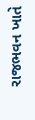રાજભવન ખાતે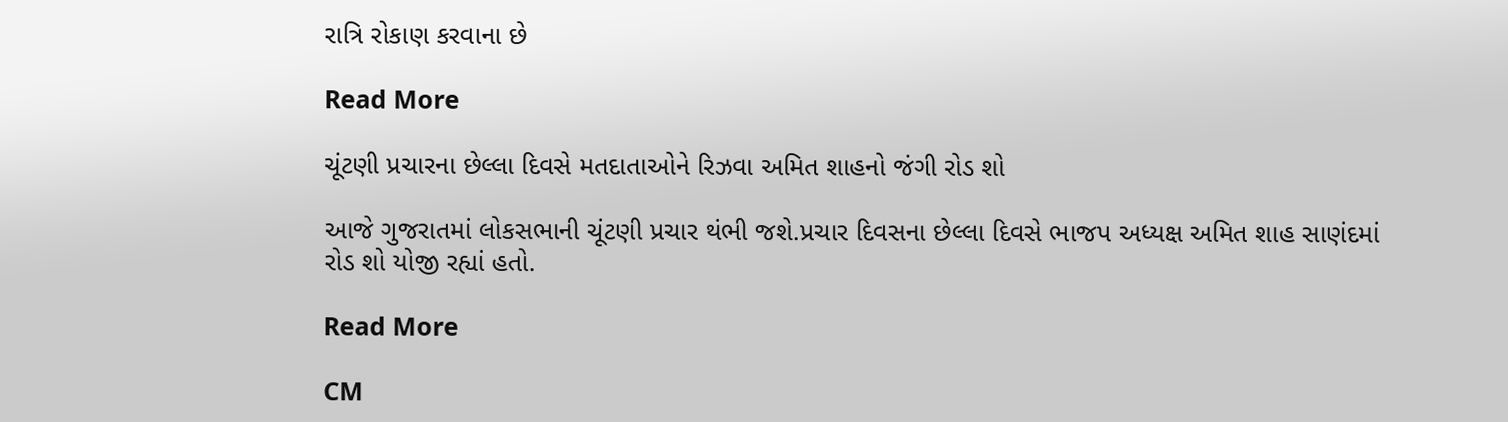રાત્રિ રોકાણ કરવાના છે

Read More

ચૂંટણી પ્રચારના છેલ્લા દિવસે મતદાતાઓને રિઝવા અમિત શાહનો જંગી રોડ શો

આજે ગુજરાતમાં લોકસભાની ચૂંટણી પ્રચાર થંભી જશે.પ્રચાર દિવસના છેલ્લા દિવસે ભાજપ અધ્યક્ષ અમિત શાહ સાણંદમાં રોડ શો યોજી રહ્યાં હતો.

Read More

CM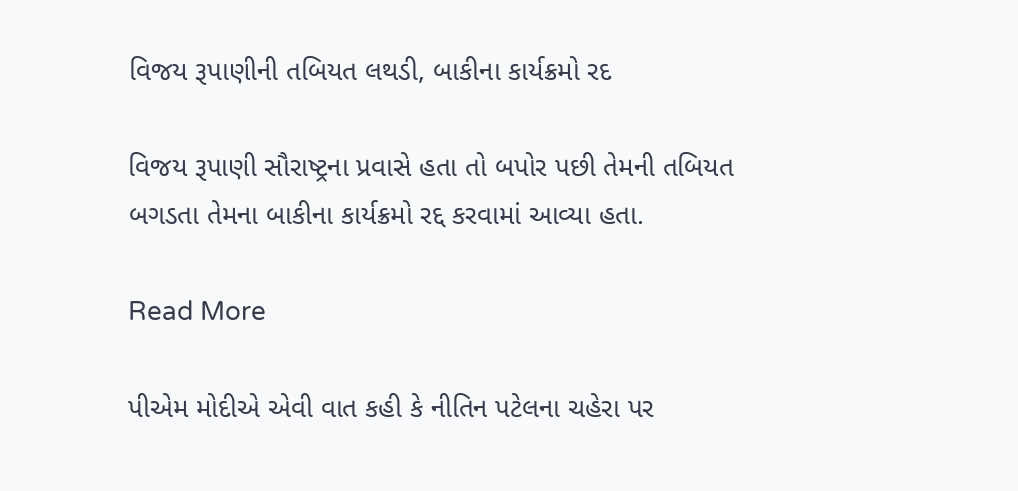વિજય રૂપાણીની તબિયત લથડી, બાકીના કાર્યક્રમો રદ

વિજય રૂપાણી સૌરાષ્ટ્રના પ્રવાસે હતા તો બપોર પછી તેમની તબિયત બગડતા તેમના બાકીના કાર્યક્રમો રદ્દ કરવામાં આવ્યા હતા.

Read More

પીએમ મોદીએ એવી વાત કહી કે નીતિન પટેલના ચહેરા પર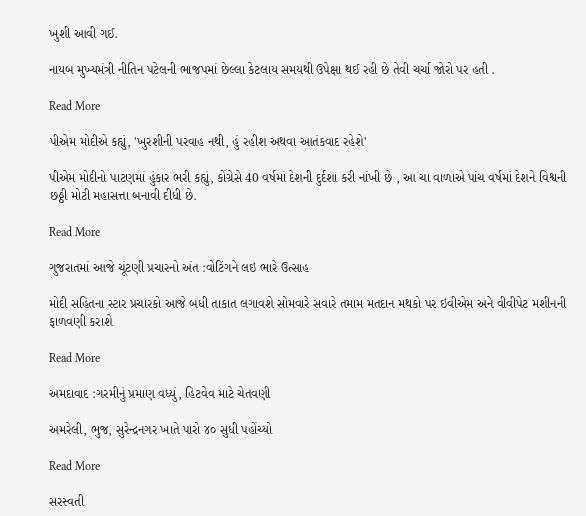ખુશી આવી ગઈ.

નાયબ મુખ્યમંત્રી નીતિન પટેલની ભાજપમાં છેલ્લા કેટલાય સમયથી ઉપેક્ષા થઈ રહી છે તેવી ચર્ચા જોરો પર હતી .

Read More

પીએમ મોદીએ કહ્યું, 'ખુરશીની પરવાહ નથી, હું રહીશ અથવા આતંકવાદ રહેશે'

પીએમ મોદીનો પાટણમાં હુંકાર ભરી કહ્યું, કોંગ્રેસે 40 વર્ષમાં દેશની દુર્દશા કરી નાંખી છે , આ ચા વાળાએ પાંચ વર્ષમાં દેશને વિશ્વની છઠ્ઠી મોટી મહાસત્તા બનાવી દીધી છે.

Read More

ગુજરાતમાં આજે ચૂંટણી પ્રચારનો અંત :વોટિંગને લઇ ભારે ઉત્સાહ

મોદી સહિતના સ્ટાર પ્રચારકો આજે બધી તાકાત લગાવશે સોમવારે સવારે તમામ મતદાન મથકો પર ઇવીએમ અને વીવીપેટ મશીનની ફાળવણી કરાશે

Read More

અમદાવાદ :ગરમીનું પ્રમાણ વધ્યું, હિટવેવ માટે ચેતવણી

અમરેલી, ભુજ, સુરેન્દ્રનગર ખાતે પારો ૪૦ સુધી પહોંચ્યો

Read More

સરસ્વતી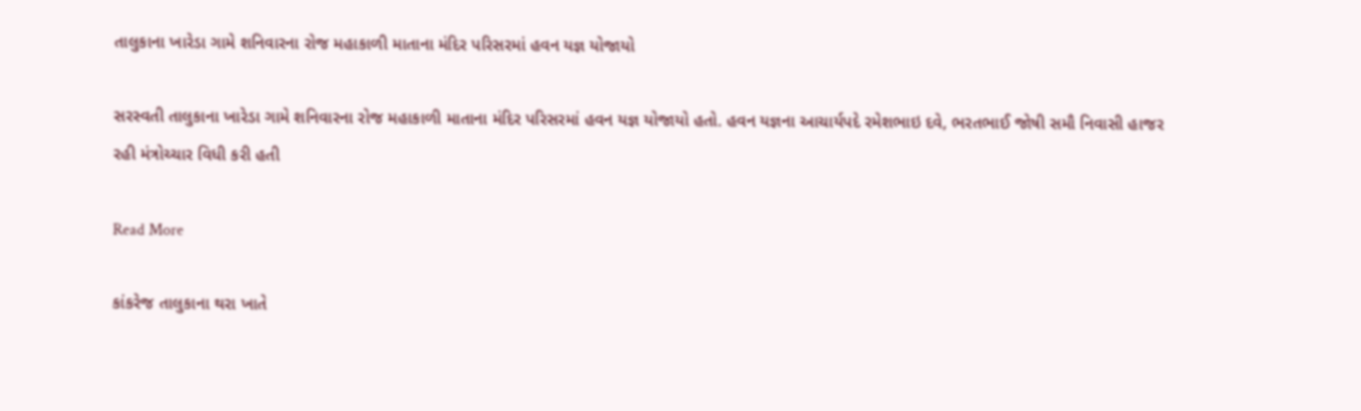તાલુકાના ખારેડા ગામે શનિવારના રોજ મહાકાળી માતાના મંદિર પરિસરમાં હવન યજ્ઞ યોજાયો

સરસ્વતી તાલુકાના ખારેડા ગામે શનિવારના રોજ મહાકાળી માતાના મંદિર પરિસરમાં હવન યજ્ઞ યોજાયો હતો. હવન યજ્ઞના આચાર્યપદે રમેશભાઇ દવે, ભરતભાઈ જોષી સમૌ નિવાસી હાજર રહી મંત્રોચ્ચાર વિધી કરી હતી

Read More

કાંકરેજ તાલુકાના થરા ખાતે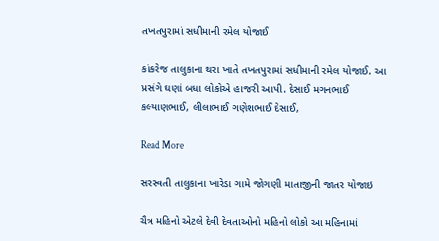તખતપુરામાં સધીમાની રમેલ યોજાઈ

કાંકરેજ તાલુકાના થરા ખાતે તખતપુરામાં સધીમાની રમેલ યોજાઈ. આ પ્રસંગે ઘણાં બધા લોકોએ હાજરી આપી. દેસાઈ મગનભાઈ કલ્યાણભાઈ, લીલાભાઈ ગણેશભાઈ દેસાઈ,

Read More

સરસ્વતી તાલુકાના ખારેડા ગામે જોગણી માતાજીની જાતર યોજાઇ

ચૈત્ર મહિનો એટલે દેવી દેવતાઓનો મહિનો લોકો આ મહિનામાં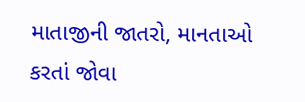માતાજીની જાતરો, માનતાઓ કરતાં જોવા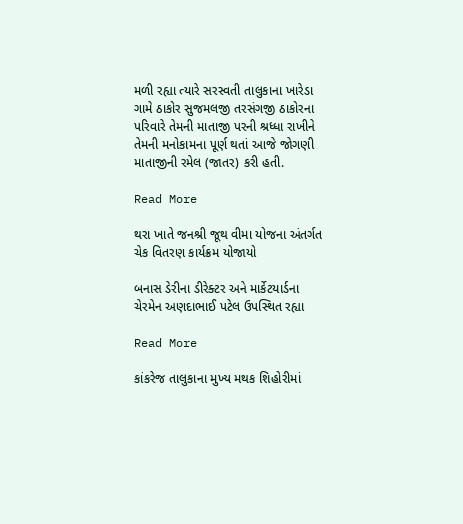મળી રહ્યા ત્યારે સરસ્વતી તાલુકાના ખારેડા ગામે ઠાકોર સુજમલજી તરસંગજી ઠાકોરના પરિવારે તેમની માતાજી પરની શ્રધ્ધા રાખીને તેમની મનોકામના પૂર્ણ થતાં આજે જોગણી માતાજીની રમેલ (જાતર) કરી હતી.

Read More

થરા ખાતે જનશ્રી જૂથ વીમા યોજના અંતર્ગત ચેક વિતરણ કાર્યક્રમ યોજાયો

બનાસ ડેરીના ડીરેક્ટર અને માર્કેટયાર્ડના ચેરમેન અણદાભાઈ પટેલ ઉપસ્થિત રહ્યા

Read More

કાંકરેજ તાલુકાના મુખ્ય મથક શિહોરીમાં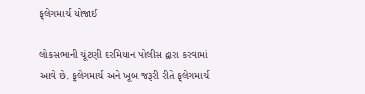ફ્‌લેગમાર્ચ યોજાઈ

લોકસભાની ચૂંટણી દરમિયાન પોલીસ દ્વારા કરવામાં આવે છે. ફ્‌લેગમાર્ચ અને ખૂબ જરૂરી રીતે ફ્‌લેગમાર્ચ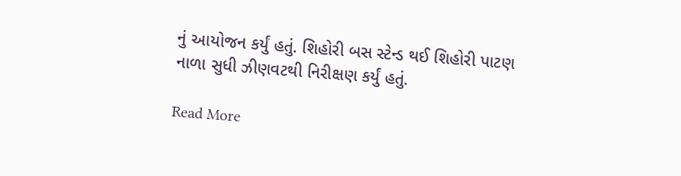નું આયોજન કર્યું હતું. શિહોરી બસ સ્ટેન્ડ થઈ શિહોરી પાટણ નાળા સુધી ઝીણવટથી નિરીક્ષણ કર્યું હતું.

Read More